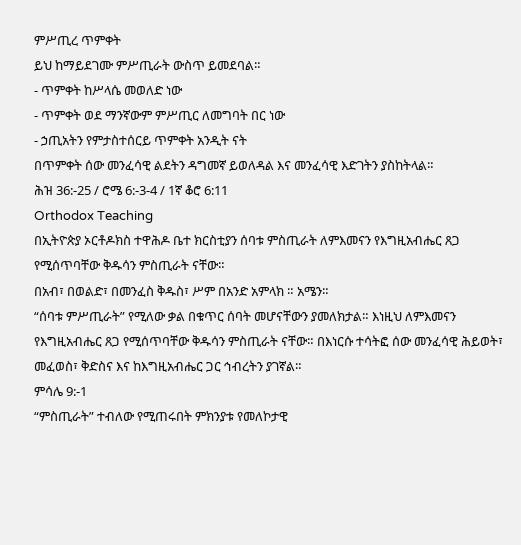ምሥጢረ ጥምቀት
ይህ ከማይደገሙ ምሥጢራት ውስጥ ይመደባል።
- ጥምቀት ከሥላሴ መወለድ ነው
- ጥምቀት ወደ ማንኛውም ምሥጢር ለመግባት በር ነው
- ኃጢአትን የምታስተሰርይ ጥምቀት አንዲት ናት
በጥምቀት ሰው መንፈሳዊ ልደትን ዳግመኛ ይወለዳል እና መንፈሳዊ እድገትን ያስከትላል።
ሕዝ 36:-25 / ሮሜ 6:-3-4 / 1ኛ ቆሮ 6:11
Orthodox Teaching
በኢትዮጵያ ኦርቶዶክስ ተዋሕዶ ቤተ ክርስቲያን ሰባቱ ምስጢራት ለምእመናን የእግዚአብሔር ጸጋ የሚሰጥባቸው ቅዱሳን ምስጢራት ናቸው።
በአብ፣ በወልድ፣ በመንፈስ ቅዱስ፣ ሥም በአንድ አምላክ ። አሜን።
“ሰባቱ ምሥጢራት” የሚለው ቃል በቁጥር ሰባት መሆናቸውን ያመለክታል። እነዚህ ለምእመናን የእግዚአብሔር ጸጋ የሚሰጥባቸው ቅዱሳን ምስጢራት ናቸው። በእነርሱ ተሳትፎ ሰው መንፈሳዊ ሕይወት፣ መፈወስ፣ ቅድስና እና ከእግዚአብሔር ጋር ኅብረትን ያገኛል።
ምሳሌ 9:-1
“ምስጢራት” ተብለው የሚጠሩበት ምክንያቱ የመለኮታዊ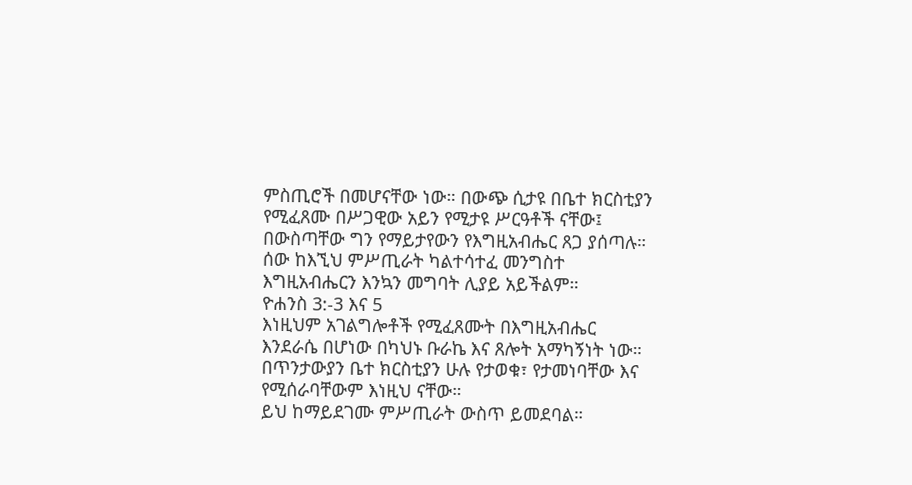ምስጢሮች በመሆናቸው ነው። በውጭ ሲታዩ በቤተ ክርስቲያን የሚፈጸሙ በሥጋዊው አይን የሚታዩ ሥርዓቶች ናቸው፤ በውስጣቸው ግን የማይታየውን የእግዚአብሔር ጸጋ ያሰጣሉ። ሰው ከእኚህ ምሥጢራት ካልተሳተፈ መንግስተ እግዚአብሔርን እንኳን መግባት ሊያይ አይችልም።
ዮሐንስ 3:-3 እና 5
እነዚህም አገልግሎቶች የሚፈጸሙት በእግዚአብሔር እንደራሴ በሆነው በካህኑ ቡራኬ እና ጸሎት አማካኝነት ነው። በጥንታውያን ቤተ ክርስቲያን ሁሉ የታወቁ፣ የታመነባቸው እና የሚሰራባቸውም እነዚህ ናቸው።
ይህ ከማይደገሙ ምሥጢራት ውስጥ ይመደባል።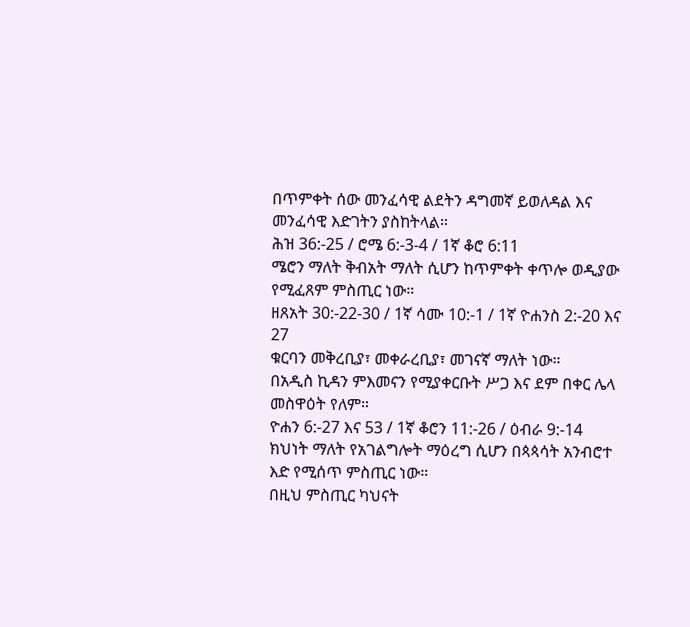በጥምቀት ሰው መንፈሳዊ ልደትን ዳግመኛ ይወለዳል እና መንፈሳዊ እድገትን ያስከትላል።
ሕዝ 36:-25 / ሮሜ 6:-3-4 / 1ኛ ቆሮ 6:11
ሜሮን ማለት ቅብአት ማለት ሲሆን ከጥምቀት ቀጥሎ ወዲያው የሚፈጸም ምስጢር ነው።
ዘጸአት 30:-22-30 / 1ኛ ሳሙ 10:-1 / 1ኛ ዮሐንስ 2:-20 እና 27
ቁርባን መቅረቢያ፣ መቀራረቢያ፣ መገናኛ ማለት ነው።
በአዲስ ኪዳን ምእመናን የሚያቀርቡት ሥጋ እና ደም በቀር ሌላ መስዋዕት የለም።
ዮሐን 6:-27 እና 53 / 1ኛ ቆሮን 11:-26 / ዕብራ 9:-14
ክህነት ማለት የአገልግሎት ማዕረግ ሲሆን በጳጳሳት አንብሮተ እድ የሚሰጥ ምስጢር ነው።
በዚህ ምስጢር ካህናት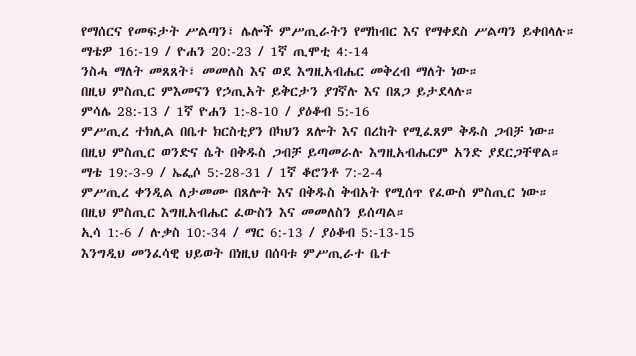የማሰርና የመፍታት ሥልጣን፣ ሌሎች ምሥጢራትን የማከብር እና የማቀደስ ሥልጣን ይቀበላሉ።
ማቴዎ 16:-19 / ዮሐን 20:-23 / 1ኛ ጢሞቲ 4:-14
ንስሓ ማለት መጸጸት፣ መመለስ እና ወደ እግዚአብሔር መቅረብ ማለት ነው።
በዚህ ምስጢር ምእመናን የኃጢአት ይቅርታን ያገኛሉ እና በጸጋ ይታደላሉ።
ምሳሌ 28:-13 / 1ኛ ዮሐን 1:-8-10 / ያዕቆብ 5:-16
ምሥጢረ ተክሊል በቤተ ክርስቲያን በካህን ጸሎት እና በረከት የሚፈጸም ቅዱስ ጋብቻ ነው።
በዚህ ምስጢር ወንድና ሴት በቅዱስ ጋብቻ ይጣመራሉ እግዚአብሔርም አንድ ያደርጋቸዋል።
ማቴ 19:-3-9 / ኤፌሶ 5:-28-31 / 1ኛ ቆሮንቶ 7:-2-4
ምሥጢረ ቀንዲል ለታመሙ በጸሎት እና በቅዱስ ቅብአት የሚሰጥ የፈውስ ምስጢር ነው።
በዚህ ምስጢር እግዚአብሔር ፈውስን እና መመለስን ይሰጣል።
ኢሳ 1:-6 / ሉቃስ 10:-34 / ማር 6:-13 / ያዕቆብ 5:-13-15
እንግዲህ መንፈሳዊ ህይወት በነዚህ በሰባቱ ምሥጢራተ ቤተ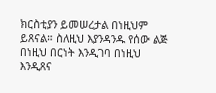ክርስቲያን ይመሠረታል በነዚህም ይጸናል። ስለዚህ እያንዳንዱ የሰው ልጅ በነዚህ በርነት እንዲገባ በነዚህ እንዲጸና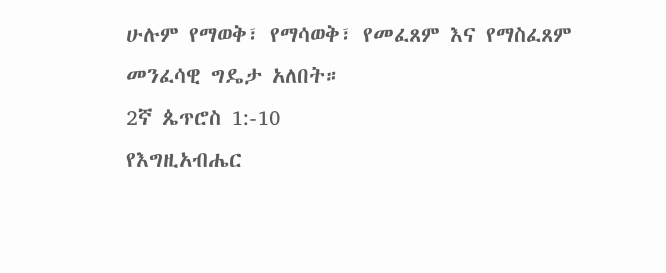ሁሉም የማወቅ፣ የማሳወቅ፣ የመፈጸም እና የማስፈጸም መንፈሳዊ ግዴታ አለበት።
2ኛ ጴጥሮስ 1:-10
የእግዚአብሔር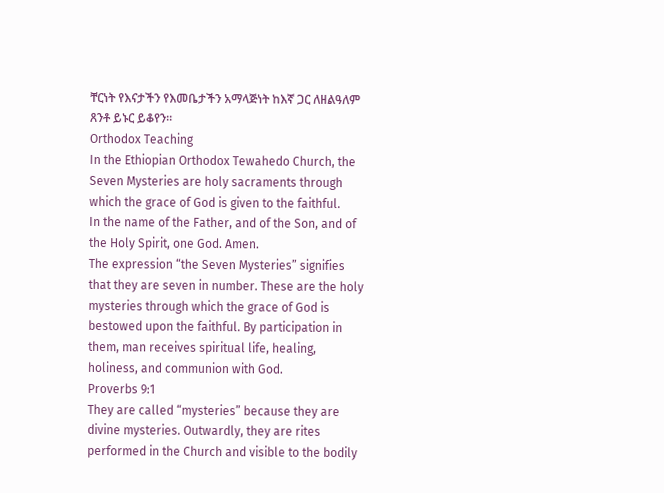ቸርነት የእናታችን የእመቤታችን አማላጅነት ከእኛ ጋር ለዘልዓለም ጸንቶ ይኑር ይቆየን።
Orthodox Teaching
In the Ethiopian Orthodox Tewahedo Church, the Seven Mysteries are holy sacraments through which the grace of God is given to the faithful.
In the name of the Father, and of the Son, and of the Holy Spirit, one God. Amen.
The expression “the Seven Mysteries” signifies that they are seven in number. These are the holy mysteries through which the grace of God is bestowed upon the faithful. By participation in them, man receives spiritual life, healing, holiness, and communion with God.
Proverbs 9:1
They are called “mysteries” because they are divine mysteries. Outwardly, they are rites performed in the Church and visible to the bodily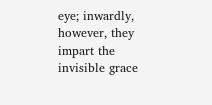eye; inwardly, however, they impart the invisible grace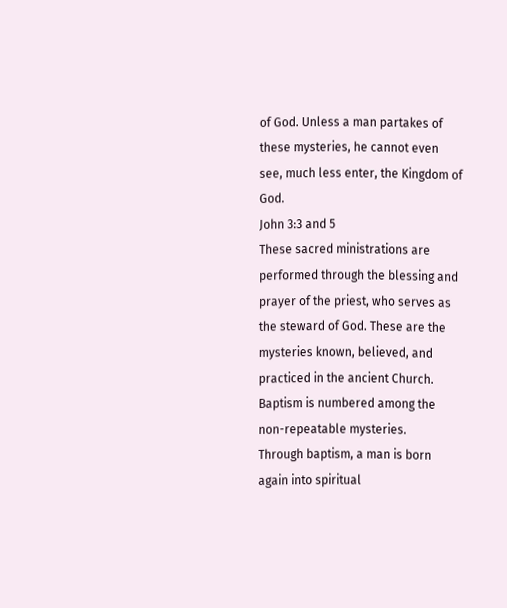of God. Unless a man partakes of these mysteries, he cannot even see, much less enter, the Kingdom of God.
John 3:3 and 5
These sacred ministrations are performed through the blessing and prayer of the priest, who serves as the steward of God. These are the mysteries known, believed, and practiced in the ancient Church.
Baptism is numbered among the non-repeatable mysteries.
Through baptism, a man is born again into spiritual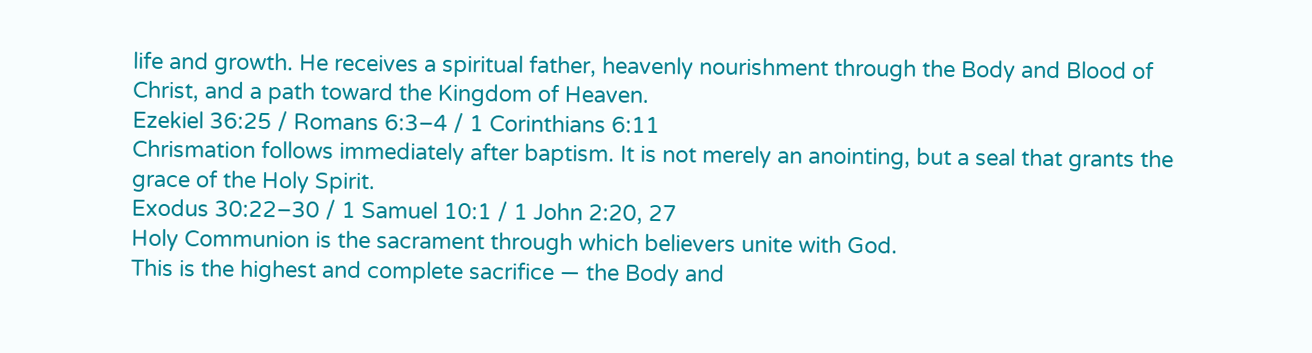life and growth. He receives a spiritual father, heavenly nourishment through the Body and Blood of Christ, and a path toward the Kingdom of Heaven.
Ezekiel 36:25 / Romans 6:3–4 / 1 Corinthians 6:11
Chrismation follows immediately after baptism. It is not merely an anointing, but a seal that grants the grace of the Holy Spirit.
Exodus 30:22–30 / 1 Samuel 10:1 / 1 John 2:20, 27
Holy Communion is the sacrament through which believers unite with God.
This is the highest and complete sacrifice — the Body and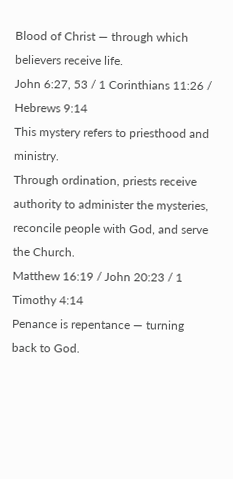Blood of Christ — through which believers receive life.
John 6:27, 53 / 1 Corinthians 11:26 / Hebrews 9:14
This mystery refers to priesthood and ministry.
Through ordination, priests receive authority to administer the mysteries, reconcile people with God, and serve the Church.
Matthew 16:19 / John 20:23 / 1 Timothy 4:14
Penance is repentance — turning back to God.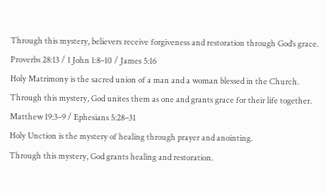Through this mystery, believers receive forgiveness and restoration through God’s grace.
Proverbs 28:13 / 1 John 1:8–10 / James 5:16
Holy Matrimony is the sacred union of a man and a woman blessed in the Church.
Through this mystery, God unites them as one and grants grace for their life together.
Matthew 19:3–9 / Ephesians 5:28–31
Holy Unction is the mystery of healing through prayer and anointing.
Through this mystery, God grants healing and restoration.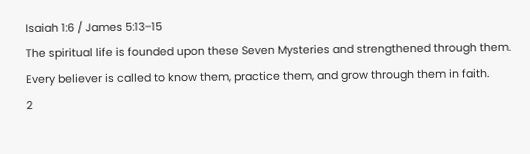Isaiah 1:6 / James 5:13–15
The spiritual life is founded upon these Seven Mysteries and strengthened through them. Every believer is called to know them, practice them, and grow through them in faith.
2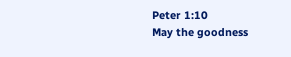Peter 1:10
May the goodness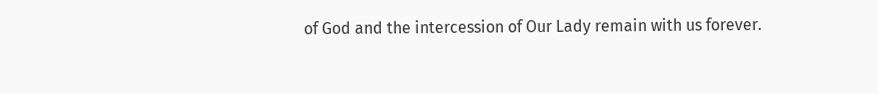of God and the intercession of Our Lady remain with us forever.